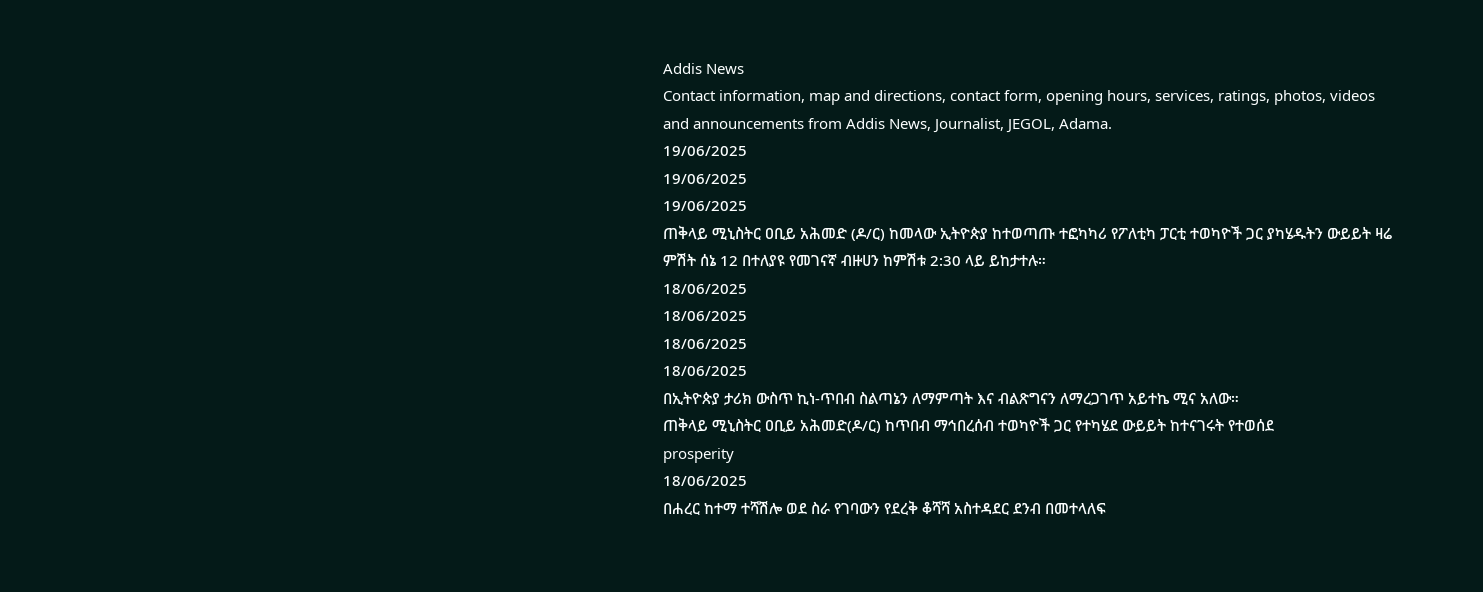Addis News
Contact information, map and directions, contact form, opening hours, services, ratings, photos, videos and announcements from Addis News, Journalist, JEGOL, Adama.
19/06/2025
19/06/2025
19/06/2025
ጠቅላይ ሚኒስትር ዐቢይ አሕመድ (ዶ/ር) ከመላው ኢትዮጵያ ከተወጣጡ ተፎካካሪ የፖለቲካ ፓርቲ ተወካዮች ጋር ያካሄዱትን ውይይት ዛሬ ምሽት ሰኔ 12 በተለያዩ የመገናኛ ብዙሀን ከምሽቱ 2:30 ላይ ይከታተሉ።
18/06/2025
18/06/2025
18/06/2025
18/06/2025
በኢትዮጵያ ታሪክ ውስጥ ኪነ-ጥበብ ስልጣኔን ለማምጣት እና ብልጽግናን ለማረጋገጥ አይተኬ ሚና አለው።
ጠቅላይ ሚኒስትር ዐቢይ አሕመድ(ዶ/ር) ከጥበብ ማኅበረሰብ ተወካዮች ጋር የተካሄደ ውይይት ከተናገሩት የተወሰደ
prosperity
18/06/2025
በሐረር ከተማ ተሻሽሎ ወደ ስራ የገባውን የደረቅ ቆሻሻ አስተዳደር ደንብ በመተላለፍ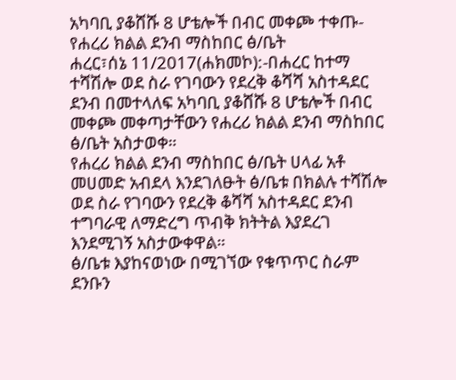አካባቢ ያቆሸሹ 8 ሆቴሎች በብር መቀጮ ተቀጡ-የሐረሪ ክልል ደንብ ማስከበር ፅ/ቤት
ሐረር፣ሰኔ 11/2017(ሐክመኮ):-በሐረር ከተማ ተሻሽሎ ወደ ስራ የገባውን የደረቅ ቆሻሻ አስተዳደር ደንብ በመተላለፍ አካባቢ ያቆሸሹ 8 ሆቴሎች በብር መቀጮ መቀጣታቸውን የሐረሪ ክልል ደንብ ማስከበር ፅ/ቤት አስታወቀ።
የሐረሪ ክልል ደንብ ማስከበር ፅ/ቤት ሀላፊ አቶ መሀመድ አብደላ እንደገለፁት ፅ/ቤቱ በክልሉ ተሻሽሎ ወደ ስራ የገባውን የደረቅ ቆሻሻ አስተዳደር ደንብ ተግባራዊ ለማድረግ ጥብቅ ክትትል እያደረገ እንደሚገኝ አስታውቀዋል።
ፅ/ቤቱ እያከናወነው በሚገኘው የቁጥጥር ስራም ደንቡን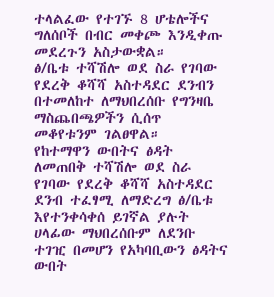ተላልፈው የተገኙ 8 ሆቴሎችና ግለሰቦች በብር መቀጮ እንዲቀጡ መደረጉን አስታውቋል።
ፅ/ቤቱ ተሻሽሎ ወደ ስራ የገባው የደረቅ ቆሻሻ አስተዳደር ደንብን በተመለከተ ለማህበረሰቡ የግንዛቤ ማስጨበጫዎችን ሲሰጥ መቆየቱንም ገልፀዋል።
የከተማዋን ውበትና ፅዳት ለመጠበቅ ተሻሽሎ ወደ ስራ የገባው የደረቅ ቆሻሻ አስተዳደር ደንብ ተፈፃሚ ለማድረግ ፅ/ቤቱ እየተንቀሳቀሰ ይገኛል ያሉት ሀላፊው ማህበረሰቡም ለደንቡ ተገዢ በመሆን የአካባቢውን ፅዳትና ውበት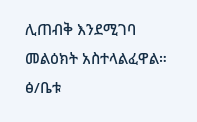ሊጠብቅ እንደሚገባ መልዕክት አስተላልፈዋል።
ፅ/ቤቱ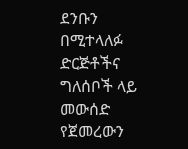ደንቡን በሚተላለፉ ድርጅቶችና ግለሰቦች ላይ መውሰድ የጀመረውን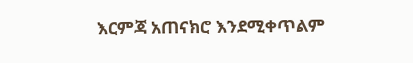እርምጃ አጠናክሮ እንደሚቀጥልም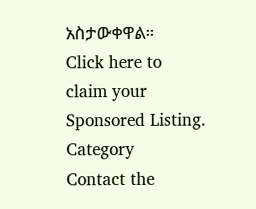አስታውቀዋል።
Click here to claim your Sponsored Listing.
Category
Contact the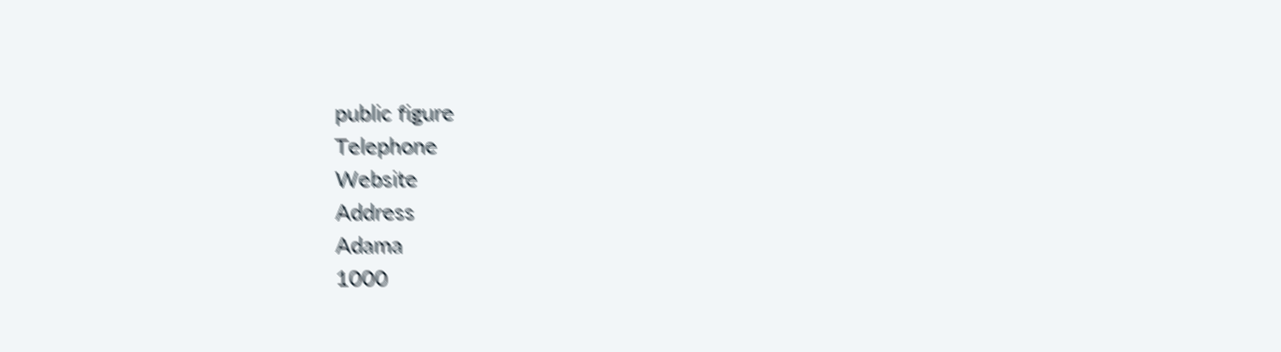public figure
Telephone
Website
Address
Adama
1000